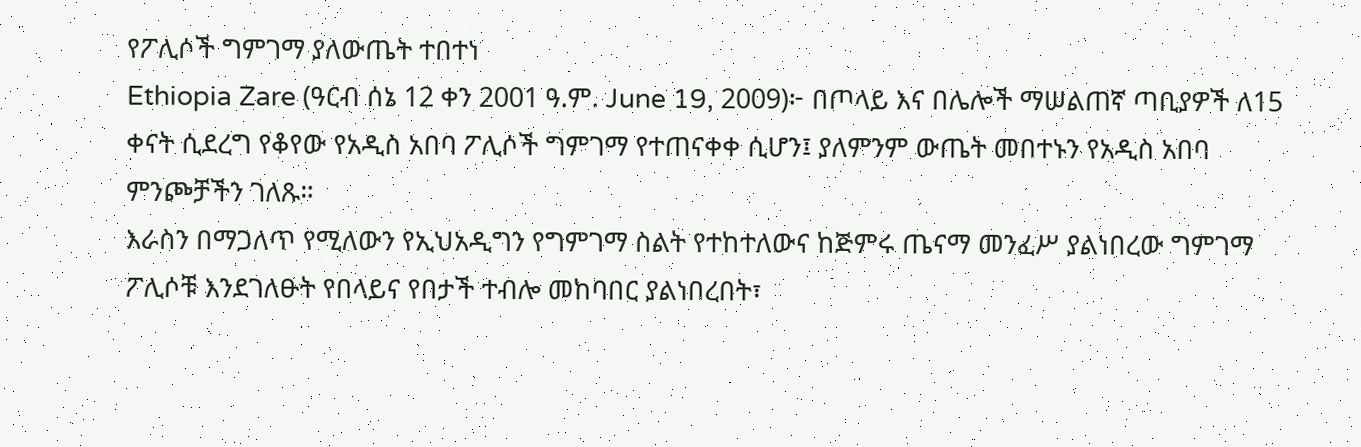የፖሊሶች ግምገማ ያለውጤት ተበተነ
Ethiopia Zare (ዓርብ ሰኔ 12 ቀን 2001 ዓ.ም. June 19, 2009)፦ በጦላይ እና በሌሎች ማሠልጠኛ ጣቢያዎች ለ15 ቀናት ሲደረግ የቆየው የአዲስ አበባ ፖሊሶች ግምገማ የተጠናቀቀ ሲሆን፤ ያለምንም ውጤት መበተኑን የአዲስ አበባ ምንጮቻችን ገለጹ።
እራስን በማጋለጥ የሚለውን የኢህአዲግን የግምገማ ስልት የተከተለውና ከጅምሩ ጤናማ መንፈሥ ያልነበረው ግምገማ ፖሊሶቹ እንደገለፁት የበላይና የበታች ተብሎ መከባበር ያልነበረበት፣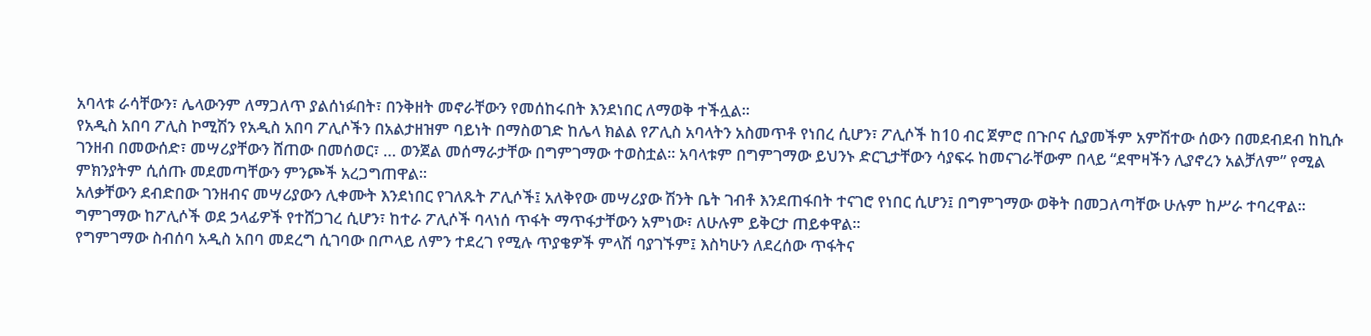አባላቱ ራሳቸውን፣ ሌላውንም ለማጋለጥ ያልሰነፉበት፣ በንቅዘት መኖራቸውን የመሰከሩበት እንደነበር ለማወቅ ተችሏል።
የአዲስ አበባ ፖሊስ ኮሚሽን የአዲስ አበባ ፖሊሶችን በአልታዘዝም ባይነት በማስወገድ ከሌላ ክልል የፖሊስ አባላትን አስመጥቶ የነበረ ሲሆን፣ ፖሊሶች ከ10 ብር ጀምሮ በጉቦና ሲያመችም አምሽተው ሰውን በመደብደብ ከኪሱ ገንዘብ በመውሰድ፣ መሣሪያቸውን ሸጠው በመሰወር፣ … ወንጀል መሰማራታቸው በግምገማው ተወስቷል። አባላቱም በግምገማው ይህንኑ ድርጊታቸውን ሳያፍሩ ከመናገራቸውም በላይ “ደሞዛችን ሊያኖረን አልቻለም” የሚል ምክንያትም ሲሰጡ መደመጣቸውን ምንጮች አረጋግጠዋል።
አለቃቸውን ደብድበው ገንዘብና መሣሪያውን ሊቀሙት እንደነበር የገለጹት ፖሊሶች፤ አለቅየው መሣሪያው ሽንት ቤት ገብቶ እንደጠፋበት ተናገሮ የነበር ሲሆን፤ በግምገማው ወቅት በመጋለጣቸው ሁሉም ከሥራ ተባረዋል። ግምገማው ከፖሊሶች ወደ ኃላፊዎች የተሸጋገረ ሲሆን፣ ከተራ ፖሊሶች ባላነሰ ጥፋት ማጥፋታቸውን አምነው፣ ለሁሉም ይቅርታ ጠይቀዋል።
የግምገማው ስብሰባ አዲስ አበባ መደረግ ሲገባው በጦላይ ለምን ተደረገ የሚሉ ጥያቄዎች ምላሽ ባያገኙም፤ እስካሁን ለደረሰው ጥፋትና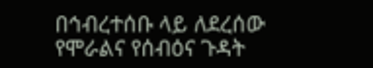በኅብረተሰቡ ላይ ለደረሰው የሞራልና የሰብዕና ጉዳት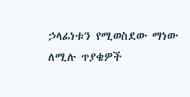ኃላፊነቱን የሚወስደው ማነው ለሚሉ ጥያቄዎች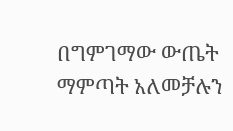በግምገማው ውጤት ማምጣት አለመቻሉን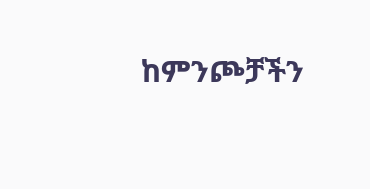ከምንጮቻችን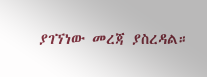ያገኘነው መረጃ ያስረዳል።